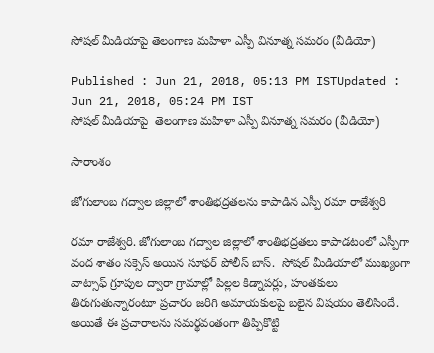సోషల్ మీడియాపై తెలంగాణ మహిళా ఎస్పీ వినూత్న సమరం (వీడియో)

Published : Jun 21, 2018, 05:13 PM ISTUpdated : Jun 21, 2018, 05:24 PM IST
సోషల్ మీడియాపై  తెలంగాణ మహిళా ఎస్పీ వినూత్న సమరం (వీడియో)

సారాంశం

జోగులాంబ గద్వాల జిల్లాలో శాంతిభద్రతలను కాపాడిన ఎస్పీ రమా రాజేశ్వరి

రమా రాజేశ్వరి. జోగులాంబ గద్వాల జిల్లాలో శాంతిభద్రతలు కాపాడటంలో ఎస్పీగా వంద శాతం సక్సెస్ అయిన సూఫర్ పోలీస్ బాస్.  సోషల్ మీడియాలో ముఖ్యంగా వాట్సాఫ్ గ్రూపుల ద్వారా గ్రామాల్లో పిల్లల కిడ్నాపర్లు, హంతకులు తిరుగుతున్నారంటూ ప్రచారం జరిగి అమాయకులపై బలైన విషయం తెలిసిందే. అయితే ఈ ప్రచారాలను సమర్థవంతంగా తిప్పికొట్టి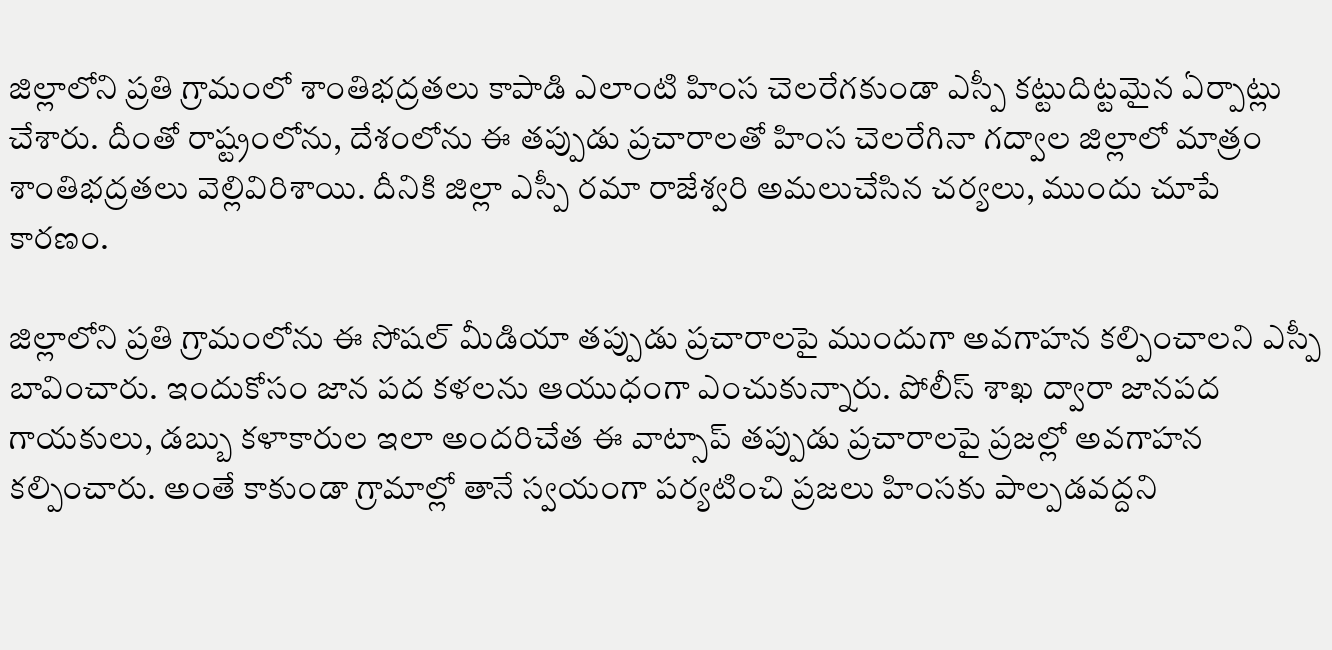జిల్లాలోని ప్రతి గ్రామంలో శాంతిభద్రతలు కాపాడి ఎలాంటి హింస చెలరేగకుండా ఎస్పీ కట్టుదిట్టమైన ఏర్పాట్లు చేశారు. దీంతో రాష్ట్రంలోను, దేశంలోను ఈ తప్పుడు ప్రచారాలతో హింస చెలరేగినా గద్వాల జిల్లాలో మాత్రం శాంతిభద్రతలు వెల్లివిరిశాయి. దీనికి జిల్లా ఎస్పీ రమా రాజేశ్వరి అమలుచేసిన చర్యలు, ముందు చూపే కారణం.

జిల్లాలోని ప్రతి గ్రామంలోను ఈ సోషల్ మీడియా తప్పుడు ప్రచారాలపై ముందుగా అవగాహన కల్పించాలని ఎస్పీ బావించారు. ఇందుకోసం జాన పద కళలను ఆయుధంగా ఎంచుకున్నారు. పోలీస్ శాఖ ద్వారా జానపద గాయకులు, డబ్బు కళాకారుల ఇలా అందరిచేత ఈ వాట్సాప్ తప్పుడు ప్రచారాలపై ప్రజల్లో అవగాహన కల్పించారు. అంతే కాకుండా గ్రామాల్లో తానే స్వయంగా పర్యటించి ప్రజలు హింసకు పాల్పడవద్దని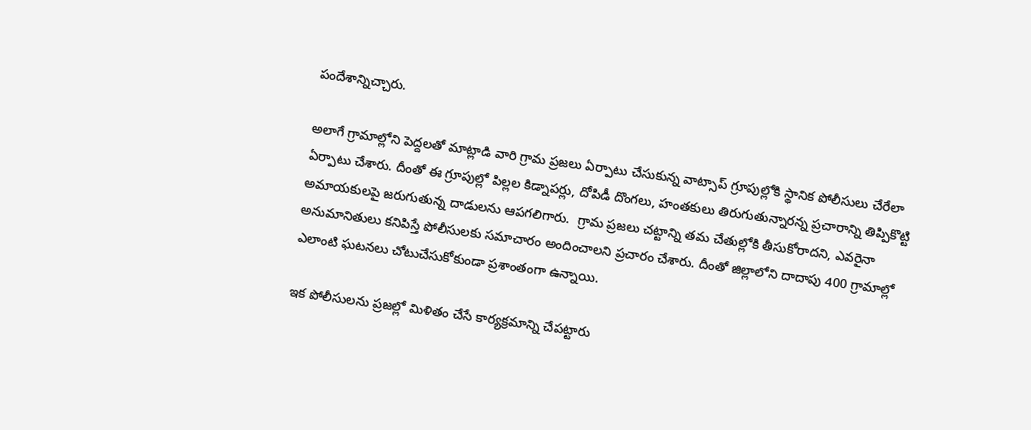పందేశాన్నిచ్చారు.

అలాగే గ్రామాల్లోని పెద్దలతో మాట్లాడి వారి గ్రామ ప్రజలు ఏర్పాటు చేసుకున్న వాట్సాప్ గ్రూపుల్లోకి స్థానిక పోలీసులు చేరేలా ఏర్పాటు చేశారు. దీంతో ఈ గ్రూపుల్లో పిల్లల కిడ్నాపర్లు, దోపిడీ దొంగలు, హంతకులు తిరుగుతున్నారన్న ప్రచారాన్ని తిప్పికొట్టి అమాయకులపై జరుగుతున్న దాడులను ఆపగలిగారు.  గ్రామ ప్రజలు చట్టాన్ని తమ చేతుల్లోకి తీసుకోరాదని, ఎవరైనా అనుమానితులు కనిపిస్తే పోలీసులకు సమాచారం అందించాలని ప్రచారం చేశారు. దీంతో జిల్లాలోని దాదాపు 400 గ్రామాల్లో ఎలాంటి ఘటనలు చోటుచేసుకోకుండా ప్రశాంతంగా ఉన్నాయి.

ఇక పోలీసులను ప్రజల్లో మిళితం చేసే కార్యక్రమాన్ని చేపట్టారు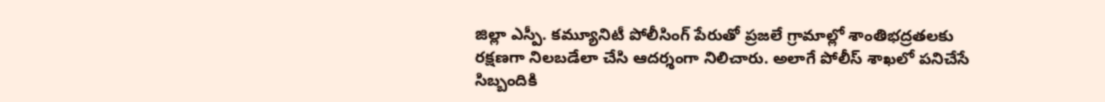జిల్లా ఎస్పీ. కమ్యూనిటీ పోలీసింగ్ పేరుతో ప్రజలే గ్రామాల్లో శాంతిభద్రతలకు రక్షణగా నిలబడేలా చేసి ఆదర్శంగా నిలిచారు. అలాగే పోలీస్ శాఖలో పనిచేసే  సిబ్బందికి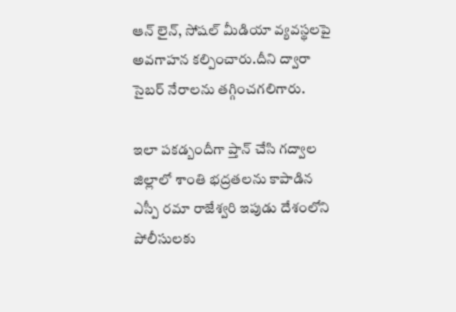ఆన్ లైన్, సోషల్ మీడియా వ్యవస్థలపై అవగాహన కల్పించారు.దీని ద్వారా సైబర్ నేరాలను తగ్గించగలిగారు.

ఇలా పకడ్బందీగా ప్తాన్ చేసి గద్వాల జిల్లాలో శాంతి భద్రతలను కాపాడిన ఎస్పీ రమా రాజేశ్వరి ఇపుడు దేశంలోని పోలీసులకు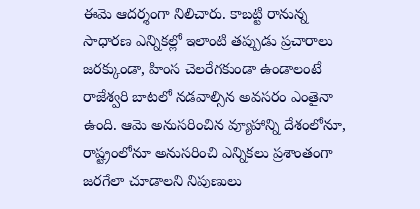ఈమె ఆదర్శంగా నిలిచారు. కాబట్టి రానున్న సాధారణ ఎన్నికల్లో ఇలాంటి తప్పుడు ప్రచారాలు జరక్కుండా, హింస చెలరేగకుండా ఉండాలంటే రాజేశ్వరి బాటలో నడవాల్సిన అవసరం ఎంతైనా ఉంది. ఆమె అనుసరించిన వ్యూహాన్ని దేశంలోనూ, రాష్ట్రంలోనూ అనుసరించి ఎన్నికలు ప్రశాంతంగా జరగేలా చూడాలని నిపుణులు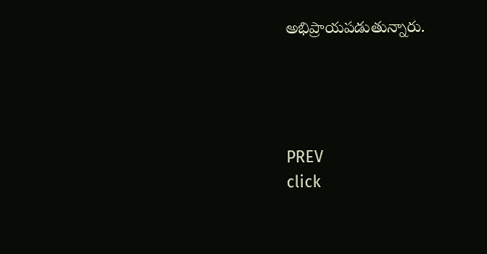అభిప్రాయపడుతున్నారు.




PREV
click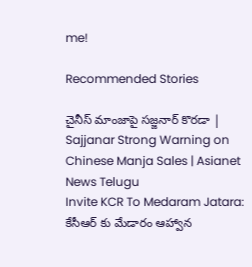me!

Recommended Stories

చైనీస్ మాంజాపై సజ్జనార్ కొరడా | Sajjanar Strong Warning on Chinese Manja Sales | Asianet News Telugu
Invite KCR To Medaram Jatara: కేసీఆర్ కు మేడారం ఆహ్వాన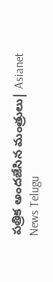పత్రిక అందజేసిన మంత్రులు| Asianet News Telugu